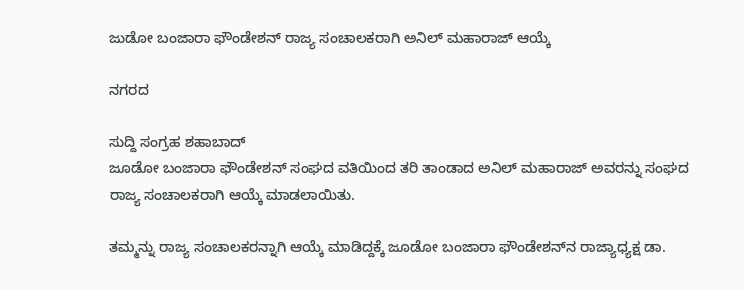ಜುಡೋ ಬಂಜಾರಾ ಫೌಂಡೇಶನ್ ರಾಜ್ಯ ಸಂಚಾಲಕರಾಗಿ ಅನಿಲ್ ಮಹಾರಾಜ್ ಆಯ್ಕೆ

ನಗರದ

ಸುದ್ದಿ ಸಂಗ್ರಹ ಶಹಾಬಾದ್
ಜೂಡೋ ಬಂಜಾರಾ ಫೌಂಡೇಶನ್ ಸಂಘದ ವತಿಯಿಂದ ತರಿ ತಾಂಡಾದ ಅನಿಲ್ ಮಹಾರಾಜ್ ಅವರನ್ನು ಸಂಘದ ರಾಜ್ಯ ಸಂಚಾಲಕರಾಗಿ ಆಯ್ಕೆ ಮಾಡಲಾಯಿತು.

ತಮ್ಮನ್ನು ರಾಜ್ಯ ಸಂಚಾಲಕರನ್ನಾಗಿ ಆಯ್ಕೆ ಮಾಡಿದ್ದಕ್ಕೆ ಜೂಡೋ ಬಂಜಾರಾ ಫೌಂಡೇಶನ್‌ನ ರಾಜ್ಯಾಧ್ಯಕ್ಷ ಡಾ.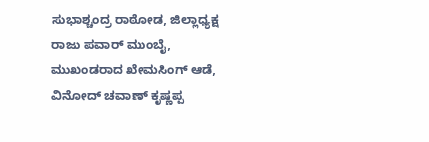ಸುಭಾಶ್ಚಂದ್ರ ರಾಠೋಡ, ಜಿಲ್ಲಾಧ್ಯಕ್ಷ ರಾಜು ಪವಾರ್ ಮುಂಬೈ, ಮುಖಂಡರಾದ ಖೇಮಸಿಂಗ್ ಆಡೆ, ವಿನೋದ್ ಚವಾಣ್ ಕೃಷ್ಣಪ್ಪ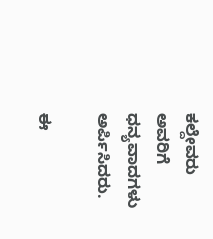ಕಲ್ದೇವರು ಅವರಿಗೆ ಧನ್ಯವಾದಗಳು ಅರ್ಪಿಸಿದರು.

ಈ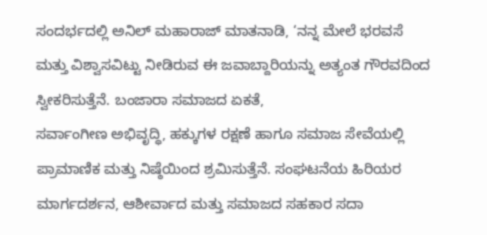ಸಂದರ್ಭದಲ್ಲಿ ಅನಿಲ್ ಮಹಾರಾಜ್ ಮಾತನಾಡಿ, ‘ನನ್ನ ಮೇಲೆ ಭರವಸೆ ಮತ್ತು ವಿಶ್ವಾಸವಿಟ್ಟು ನೀಡಿರುವ ಈ ಜವಾಬ್ದಾರಿಯನ್ನು ಅತ್ಯಂತ ಗೌರವದಿಂದ ಸ್ವೀಕರಿಸುತ್ತೆನೆ. ಬಂಜಾರಾ ಸಮಾಜದ ಏಕತೆ,
ಸರ್ವಾಂಗೀಣ ಅಭಿವೃದ್ಧಿ, ಹಕ್ಕುಗಳ ರಕ್ಷಣೆ ಹಾಗೂ ಸಮಾಜ ಸೇವೆಯಲ್ಲಿ ಪ್ರಾಮಾಣಿಕ ಮತ್ತು ನಿಷ್ಠೆಯಿಂದ ಶ್ರಮಿಸುತ್ತೆನೆ. ಸಂಘಟನೆಯ ಹಿರಿಯರ ಮಾರ್ಗದರ್ಶನ, ಆಶೀರ್ವಾದ ಮತ್ತು ಸಮಾಜದ ಸಹಕಾರ ಸದಾ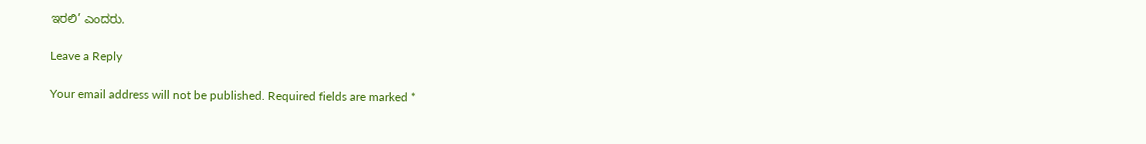ಇರಲಿ’ ಎಂದರು.

Leave a Reply

Your email address will not be published. Required fields are marked *